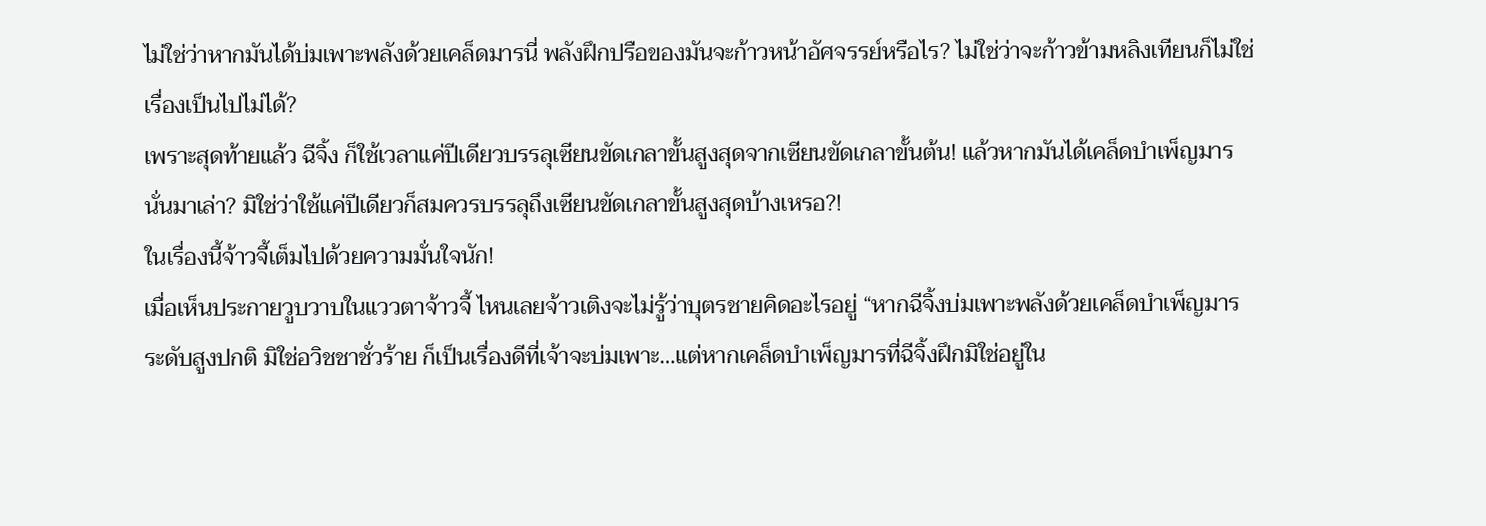ไม่ใช่ว่าหากมันได้บ่มเพาะพลังด้วยเคล็ดมารนี่ พลังฝึกปรือของมันจะก้าวหน้าอัศจรรย์หรือไร? ไม่ใช่ว่าจะก้าวข้ามหลิงเทียนก็ไม่ใช่เรื่องเป็นไปไม่ได้?
เพราะสุดท้ายแล้ว ฉีจิ้ง ก็ใช้เวลาแค่ปีเดียวบรรลุเซียนขัดเกลาขั้นสูงสุดจากเซียนขัดเกลาขั้นต้น! แล้วหากมันได้เคล็ดบำเพ็ญมารนั่นมาเล่า? มิใช่ว่าใช้แค่ปีเดียวก็สมควรบรรลุถึงเซียนขัดเกลาขั้นสูงสุดบ้างเหรอ?!
ในเรื่องนี้จ้าวจี้เต็มไปด้วยความมั่นใจนัก!
เมื่อเห็นประกายวูบวาบในแววตาจ้าวจี้ ไหนเลยจ้าวเติงจะไม่รู้ว่าบุตรชายคิดอะไรอยู่ “หากฉีจิ้งบ่มเพาะพลังด้วยเคล็ดบำเพ็ญมารระดับสูงปกติ มิใช่อวิชชาชั่วร้าย ก็เป็นเรื่องดีที่เจ้าจะบ่มเพาะ…แต่หากเคล็ดบำเพ็ญมารที่ฉีจิ้งฝึกมิใช่อยู่ใน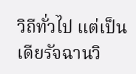วิถีทั่วไป แต่เป็นเดียรัจฉานวิ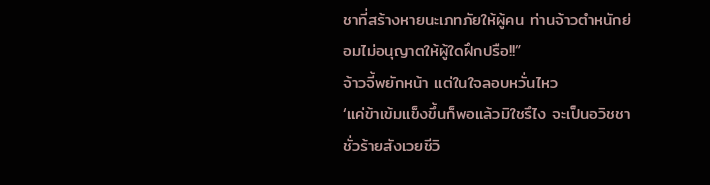ชาที่สร้างหายนะเภทภัยให้ผู้คน ท่านจ้าวตำหนักย่อมไม่อนุญาตให้ผู้ใดฝึกปรือ!!”
จ้าวจี้พยักหน้า แต่ในใจลอบหวั่นไหว
‘แค่ข้าเข้มแข็งขึ้นก็พอแล้วมิใชรึไง จะเป็นอวิชชาชั่วร้ายสังเวยชีวิ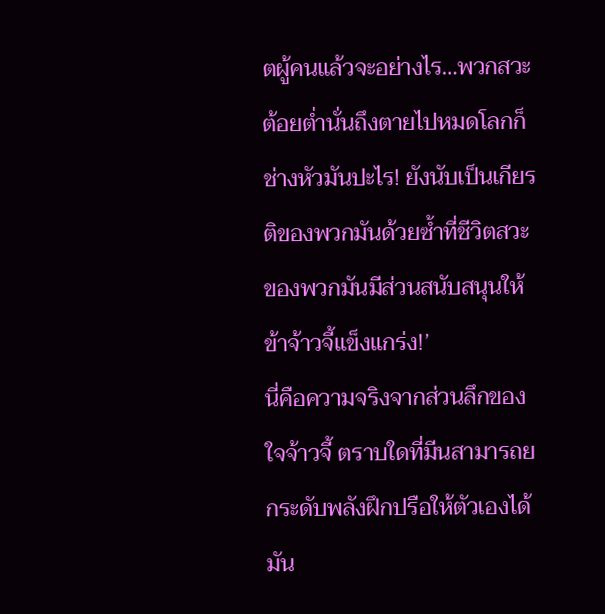ตผู้คนแล้วจะอย่างไร…พวกสวะต้อยต่ำนั่นถึงตายไปหมดโลกก็ช่างหัวมันปะไร! ยังนับเป็นเกียรติของพวกมันด้วยซ้ำที่ชีวิตสวะของพวกมันมีส่วนสนับสนุนให้ข้าจ้าวจี้แข็งแกร่ง!’
นี่คือความจริงจากส่วนลึกของใจจ้าวจี้ ตราบใดที่มีนสามารถยกระดับพลังฝึกปรือให้ตัวเองได้ มัน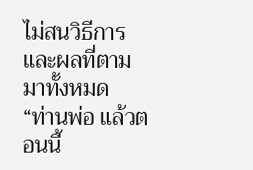ไม่สนวิธีการและผลที่ตามมาทั้งหมด
“ท่านพ่อ แล้วตอนนี้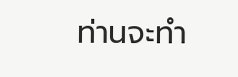ท่านจะทำ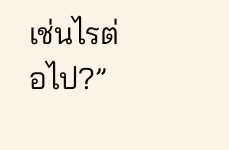เช่นไรต่อไป?”